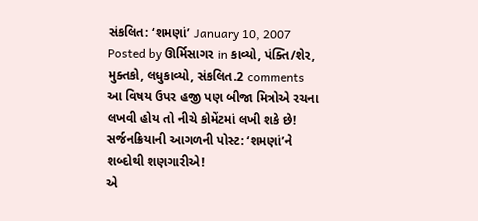સંકલિત: ‘શમણાં’ January 10, 2007
Posted by ઊર્મિસાગર in કાવ્યો, પંક્તિ/શેર, મુક્તકો, લધુકાવ્યો, સંકલિત.2 comments
આ વિષય ઉપર હજી પણ બીજા મિત્રોએ રચના લખવી હોય તો નીચે કોમેંટમાં લખી શકે છે!
સર્જનક્રિયાની આગળની પોસ્ટ: ‘શમણાં’ને શબ્દોથી શણગારીએ!
એ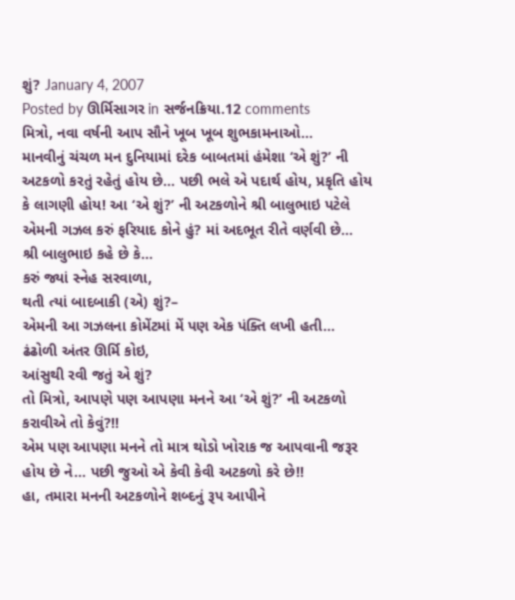શું? January 4, 2007
Posted by ઊર્મિસાગર in સર્જનક્રિયા.12 comments
મિત્રો, નવા વર્ષની આપ સૌને ખૂબ ખૂબ શુભકામનાઓ…
માનવીનું ચંચળ મન દુનિયામાં દરેક બાબતમાં હંમેશા ‘એ શું?’ ની અટકળો કરતું રહેતું હોય છે… પછી ભલે એ પદાર્થ હોય, પ્રકૃતિ હોય કે લાગણી હોય! આ ‘એ શું?’ ની અટકળોને શ્રી બાલુભાઇ પટેલે એમની ગઝલ કરું ફરિયાદ કોને હું? માં અદભૂત રીતે વર્ણવી છે…
શ્રી બાલુભાઇ કહે છે કે…
કરું જ્યાં સ્નેહ સરવાળા,
થતી ત્યાં બાદબાકી (એ) શું?–
એમની આ ગઝલના કોમેંટમાં મેં પણ એક પંક્તિ લખી હતી…
ઢંઢોળી અંતર ઊર્મિ કોઇ,
આંસુથી રવી જતું એ શું?
તો મિત્રો, આપણે પણ આપણા મનને આ ‘એ શું?’ ની અટકળો કરાવીએ તો કેવું?!!
એમ પણ આપણા મનને તો માત્ર થોડો ખોરાક જ આપવાની જરૂર હોય છે ને… પછી જુઓ એ કેવી કેવી અટકળો કરે છે!!
હા, તમારા મનની અટકળોને શબ્દનું રૂપ આપીને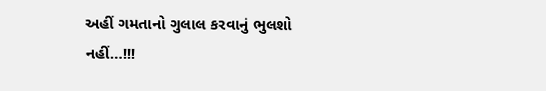અહીં ગમતાનો ગુલાલ કરવાનું ભુલશો નહીં…!!!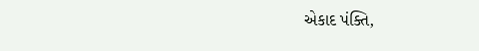એકાદ પંક્તિ,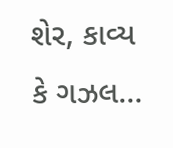શેર, કાવ્ય કે ગઝલ…